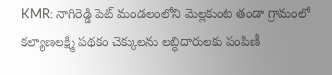KMR: నాగిరెడ్డి పెట్ మండలంలోని మెల్లకుంట తండా గ్రామంలో కల్యాణలక్ష్మి పథకం చెక్కులను లబ్ధిదారులకు పంపిణీ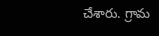చేశారు. గ్రామ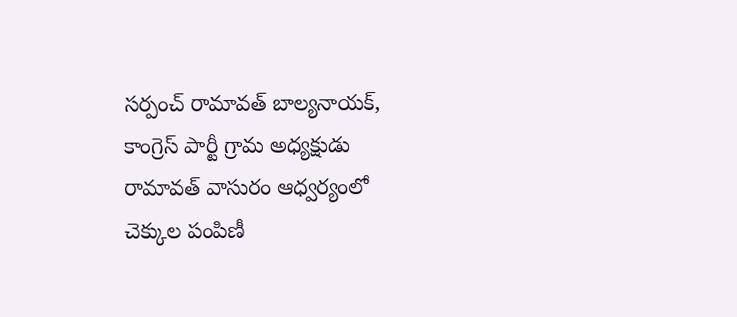సర్పంచ్ రామావత్ బాల్యనాయక్, కాంగ్రెస్ పార్టీ గ్రామ అధ్యక్షుడు రామావత్ వాసురం ఆధ్వర్యంలో చెక్కుల పంపిణీ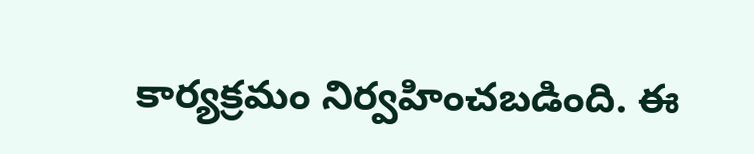కార్యక్రమం నిర్వహించబడింది. ఈ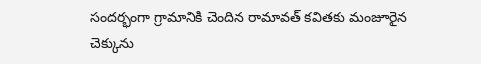సందర్భంగా గ్రామానికి చెందిన రామావత్ కవితకు మంజూరైన చెక్కును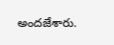అందజేశారు.